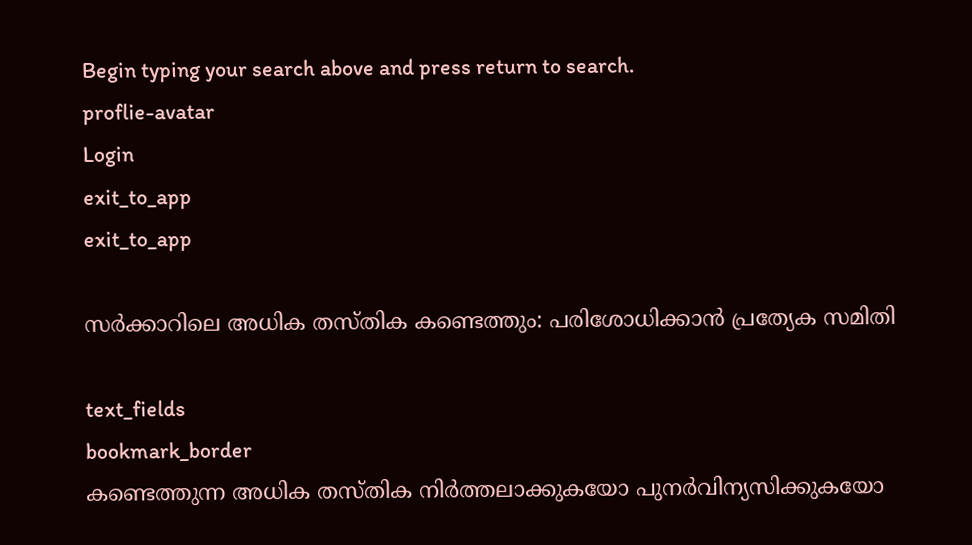Begin typing your search above and press return to search.
proflie-avatar
Login
exit_to_app
exit_to_app

സർക്കാറിലെ അധിക തസ്തിക കണ്ടെത്തും: പരിശോധിക്കാൻ പ്രത്യേക സമിതി

text_fields
bookmark_border
കണ്ടെത്തുന്ന അധിക തസ്തിക നിർത്തലാക്കുകയോ പുനർവിന്യസിക്കുകയോ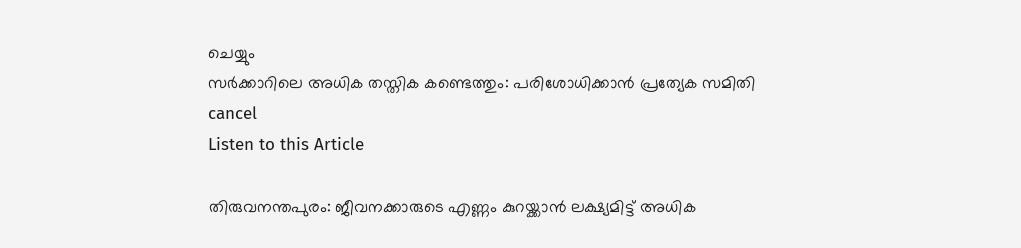ചെയ്യും
സർക്കാറിലെ അധിക തസ്തിക കണ്ടെത്തും: പരിശോധിക്കാൻ പ്രത്യേക സമിതി
cancel
Listen to this Article

തിരുവനന്തപുരം: ജീവനക്കാരുടെ എണ്ണം കുറയ്ക്കാൻ ലക്ഷ്യമിട്ട് അധിക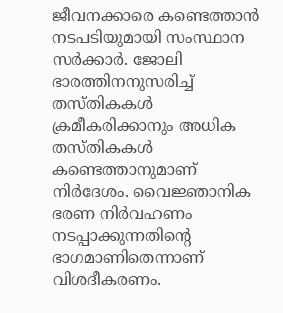ജീവനക്കാരെ കണ്ടെത്താൻ നടപടിയുമായി സംസ്ഥാന സർക്കാർ. ജോലി ഭാരത്തിനനുസരിച്ച് തസ്തികകൾ ക്രമീകരിക്കാനും അധിക തസ്തികകൾ കണ്ടെത്താനുമാണ് നിർദേശം. വൈജ്ഞാനിക ഭരണ നിർവഹണം നടപ്പാക്കുന്നതിന്‍റെ ഭാഗമാണിതെന്നാണ് വിശദീകരണം.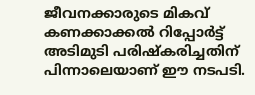ജീവനക്കാരുടെ മികവ് കണക്കാക്കൽ റിപ്പോർട്ട് അടിമുടി പരിഷ്കരിച്ചതിന് പിന്നാലെയാണ് ഈ നടപടി.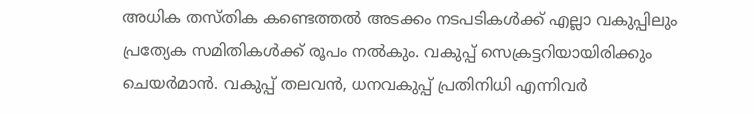അധിക തസ്തിക കണ്ടെത്തൽ അടക്കം നടപടികൾക്ക് എല്ലാ വകുപ്പിലും പ്രത്യേക സമിതികൾക്ക് രൂപം നൽകും. വകുപ്പ് സെക്രട്ടറിയായിരിക്കും ചെയർമാൻ. വകുപ്പ് തലവൻ, ധനവകുപ്പ് പ്രതിനിധി എന്നിവർ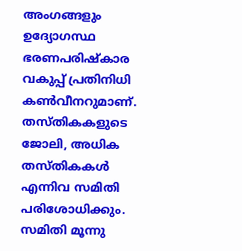അംഗങ്ങളും ഉദ്യോഗസ്ഥ ഭരണപരിഷ്കാര വകുപ്പ് പ്രതിനിധി കൺവീനറുമാണ്. തസ്തികകളുടെ ജോലി, അധിക തസ്തികകൾ എന്നിവ സമിതി പരിശോധിക്കും. സമിതി മൂന്നു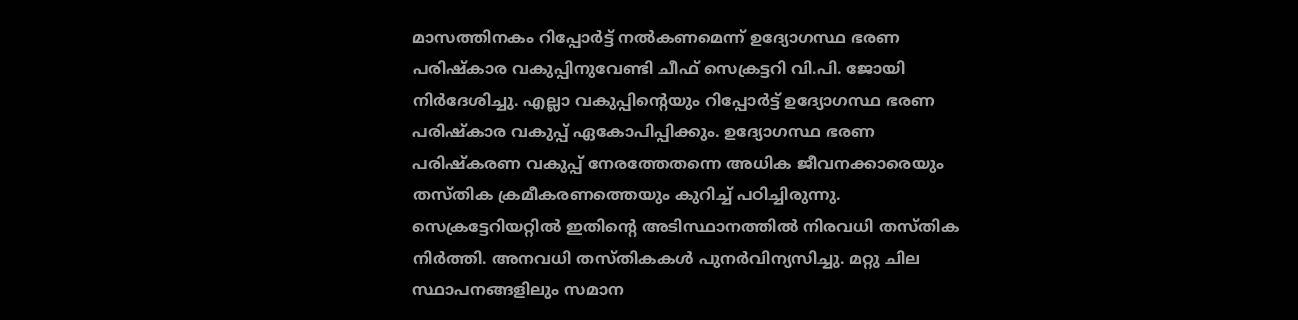മാസത്തിനകം റിപ്പോർട്ട് നൽകണമെന്ന് ഉദ്യോഗസ്ഥ ഭരണ പരിഷ്കാര വകുപ്പിനുവേണ്ടി ചീഫ് സെക്രട്ടറി വി.പി. ജോയി നിർദേശിച്ചു. എല്ലാ വകുപ്പിന്‍റെയും റിപ്പോർട്ട് ഉദ്യോഗസ്ഥ ഭരണ പരിഷ്കാര വകുപ്പ് ഏകോപിപ്പിക്കും. ഉദ്യോഗസ്ഥ ഭരണ പരിഷ്കരണ വകുപ്പ് നേരത്തേതന്നെ അധിക ജീവനക്കാരെയും തസ്തിക ക്രമീകരണത്തെയും കുറിച്ച് പഠിച്ചിരുന്നു. സെക്രട്ടേറിയറ്റിൽ ഇതിന്‍റെ അടിസ്ഥാനത്തിൽ നിരവധി തസ്തിക നിർത്തി. അനവധി തസ്തികകൾ പുനർവിന്യസിച്ചു. മറ്റു ചില സ്ഥാപനങ്ങളിലും സമാന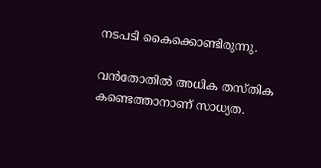നടപടി കൈക്കൊണ്ടിരുന്നു.

വൻതോതിൽ അധിക തസ്തിക കണ്ടെത്താനാണ് സാധ്യത.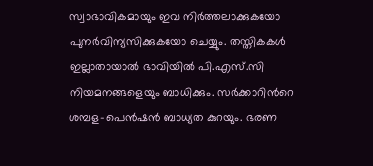സ്വാഭാവികമായും ഇവ നിർത്തലാക്കുകയോ പുനർവിന്യസിക്കുകയോ ചെയ്യും. തസ്തികകൾ ഇല്ലാതായാൽ ഭാവിയിൽ പി.എസ്.സി നിയമനങ്ങളെയും ബാധിക്കും. സർക്കാറിന്‍റെ ശമ്പള-പെൻഷൻ ബാധ്യത കുറയും. ഭരണ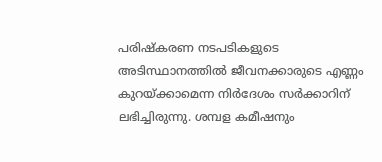പരിഷ്കരണ നടപടികളുടെ അടിസ്ഥാനത്തിൽ ജീവനക്കാരുടെ എണ്ണം കുറയ്ക്കാമെന്ന നിർദേശം സർക്കാറിന് ലഭിച്ചിരുന്നു. ശമ്പള കമീഷനും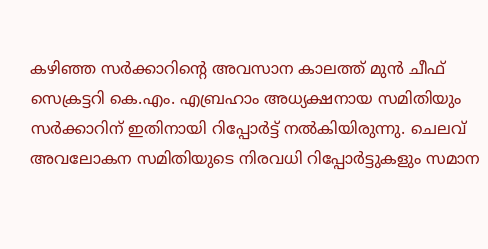കഴിഞ്ഞ സർക്കാറിന്‍റെ അവസാന കാലത്ത് മുൻ ചീഫ് സെക്രട്ടറി കെ.എം. എബ്രഹാം അധ്യക്ഷനായ സമിതിയും സർക്കാറിന് ഇതിനായി റിപ്പോർട്ട് നൽകിയിരുന്നു. ചെലവ് അവലോകന സമിതിയുടെ നിരവധി റിപ്പോർട്ടുകളും സമാന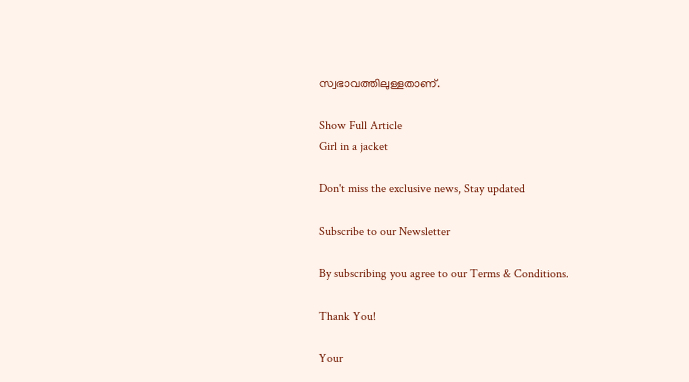സ്വഭാവത്തിലുള്ളതാണ്.

Show Full Article
Girl in a jacket

Don't miss the exclusive news, Stay updated

Subscribe to our Newsletter

By subscribing you agree to our Terms & Conditions.

Thank You!

Your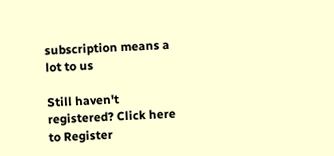subscription means a lot to us

Still haven't registered? Click here to Register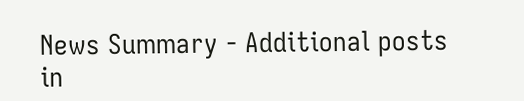News Summary - Additional posts in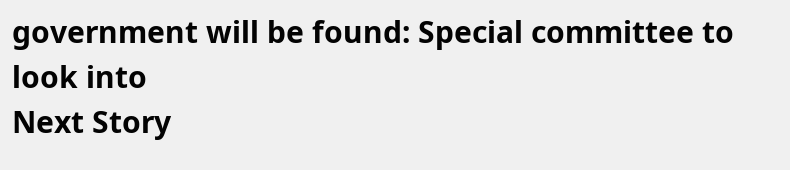government will be found: Special committee to look into
Next Story